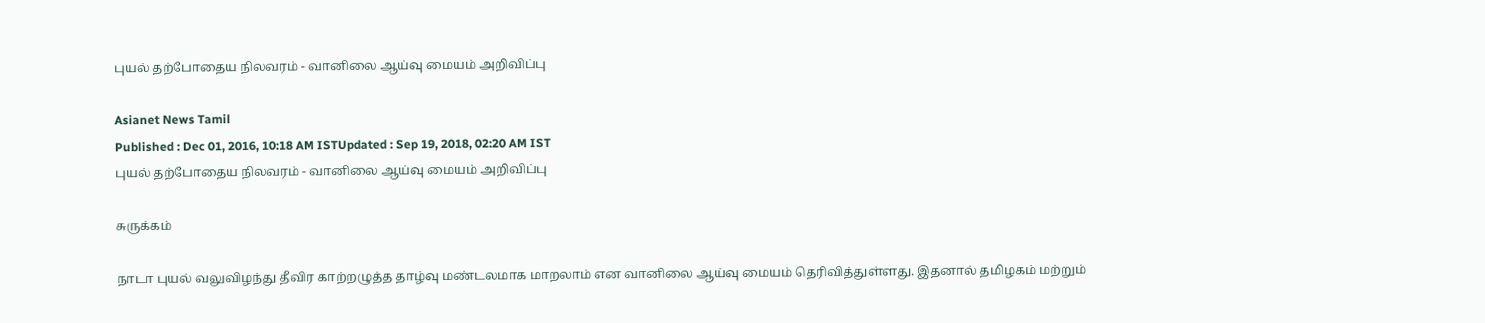புயல் தற்போதைய நிலவரம் - வானிலை ஆய்வு மையம் அறிவிப்பு

Asianet News Tamil
Published : Dec 01, 2016, 10:18 AM ISTUpdated : Sep 19, 2018, 02:20 AM IST
புயல் தற்போதைய நிலவரம் - வானிலை ஆய்வு மையம் அறிவிப்பு

சுருக்கம்

நாடா புயல் வலுவிழந்து தீவிர காற்றழுத்த தாழ்வு மண்டலமாக மாறலாம் என வானிலை ஆய்வு மையம் தெரிவித்துள்ளது. இதனால் தமிழகம் மற்றும்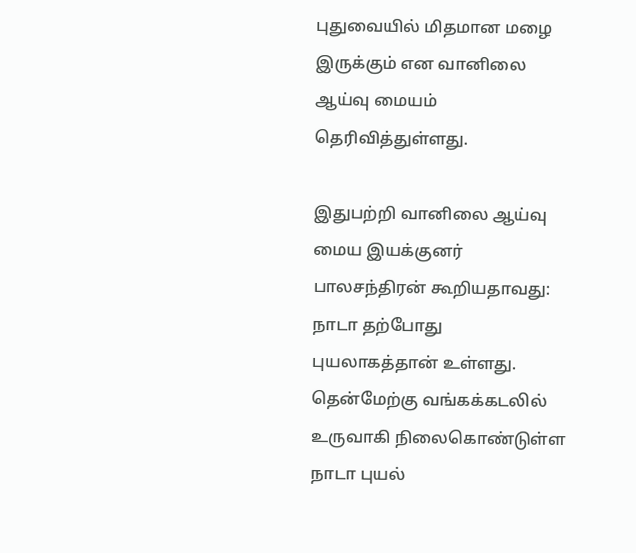புதுவையில் மிதமான மழை இருக்கும் என வானிலை ஆய்வு மையம் தெரிவித்துள்ளது.

இதுபற்றி வானிலை ஆய்வு மைய இயக்குனர் பாலசந்திரன் கூறியதாவது: நாடா தற்போது புயலாகத்தான் உள்ளது. தென்மேற்கு வங்கக்கடலில் உருவாகி நிலைகொண்டுள்ள நாடா புயல்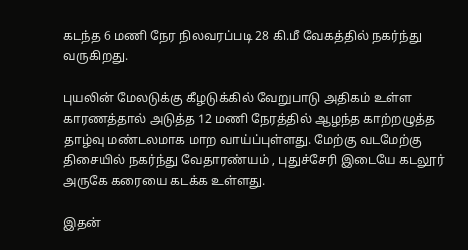கடந்த 6 மணி நேர நிலவரப்படி 28 கி.மீ வேகத்தில் நகர்ந்து வருகிறது.

புயலின் மேலடுக்கு கீழடுக்கில் வேறுபாடு அதிகம் உள்ள காரணத்தால் அடுத்த 12 மணி நேரத்தில் ஆழந்த காற்றழுத்த தாழ்வு மண்டலமாக மாற வாய்ப்புள்ளது. மேற்கு வடமேற்கு திசையில் நகர்ந்து வேதாரண்யம் , புதுச்சேரி இடையே கடலூர் அருகே கரையை கடக்க உள்ளது.

இதன்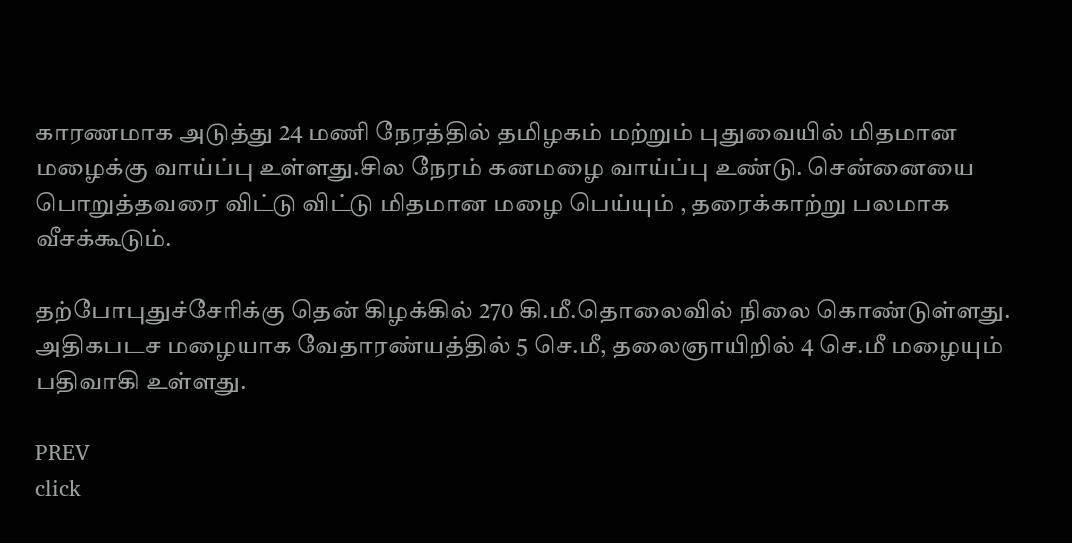காரணமாக அடுத்து 24 மணி நேரத்தில் தமிழகம் மற்றும் புதுவையில் மிதமான மழைக்கு வாய்ப்பு உள்ளது.சில நேரம் கனமழை வாய்ப்பு உண்டு. சென்னையை பொறுத்தவரை விட்டு விட்டு மிதமான மழை பெய்யும் , தரைக்காற்று பலமாக வீசக்கூடும்.

தற்போபுதுச்சேரிக்கு தென் கிழக்கில் 270 கி.மீ.தொலைவில் நிலை கொண்டுள்ளது. அதிகபடச மழையாக வேதாரண்யத்தில் 5 செ.மீ, தலைஞாயிறில் 4 செ.மீ மழையும் பதிவாகி உள்ளது.

PREV
click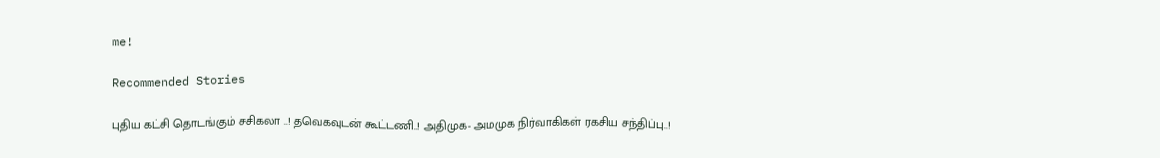me!

Recommended Stories

புதிய கட்சி தொடங்கும் சசிகலா ..! தவெகவுடன் கூட்டணி..! அதிமுக- அமமுக நிர்வாகிகள் ரகசிய சந்திப்பு..!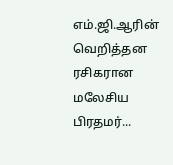எம்.ஜி.ஆரின் வெறித்தன ரசிகரான மலேசிய பிரதமர்...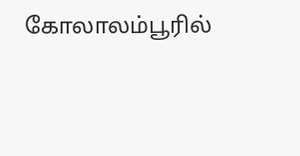கோலாலம்பூரில்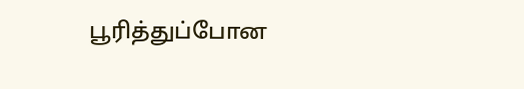பூரித்துப்போன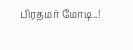பிரதமர் மோடி..!